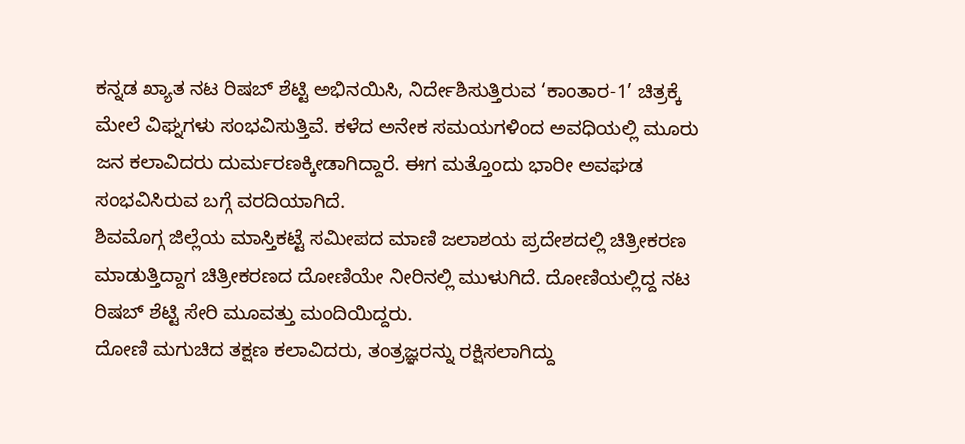ಕನ್ನಡ ಖ್ಯಾತ ನಟ ರಿಷಬ್ ಶೆಟ್ಟಿ ಅಭಿನಯಿಸಿ, ನಿರ್ದೇಶಿಸುತ್ತಿರುವ ‘ಕಾಂತಾರ-1’ ಚಿತ್ರಕ್ಕೆ ಮೇಲೆ ವಿಘ್ನಗಳು ಸಂಭವಿಸುತ್ತಿವೆ. ಕಳೆದ ಅನೇಕ ಸಮಯಗಳಿಂದ ಅವಧಿಯಲ್ಲಿ ಮೂರು ಜನ ಕಲಾವಿದರು ದುರ್ಮರಣಕ್ಕೀಡಾಗಿದ್ದಾರೆ. ಈಗ ಮತ್ತೊಂದು ಭಾರೀ ಅವಘಡ ಸಂಭವಿಸಿರುವ ಬಗ್ಗೆ ವರದಿಯಾಗಿದೆ.
ಶಿವಮೊಗ್ಗ ಜಿಲ್ಲೆಯ ಮಾಸ್ತಿಕಟ್ಟೆ ಸಮೀಪದ ಮಾಣಿ ಜಲಾಶಯ ಪ್ರದೇಶದಲ್ಲಿ ಚಿತ್ರೀಕರಣ ಮಾಡುತ್ತಿದ್ದಾಗ ಚಿತ್ರೀಕರಣದ ದೋಣಿಯೇ ನೀರಿನಲ್ಲಿ ಮುಳುಗಿದೆ. ದೋಣಿಯಲ್ಲಿದ್ದ ನಟ ರಿಷಬ್ ಶೆಟ್ಟಿ ಸೇರಿ ಮೂವತ್ತು ಮಂದಿಯಿದ್ದರು.
ದೋಣಿ ಮಗುಚಿದ ತಕ್ಷಣ ಕಲಾವಿದರು, ತಂತ್ರಜ್ಞರನ್ನು ರಕ್ಷಿಸಲಾಗಿದ್ದು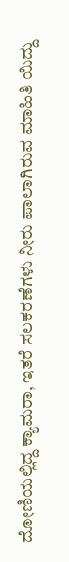ದೋಣಿಯಲ್ಲಿದ್ದ ಕ್ಯಾಮರಾ, ಇತರೆ ಸಲಕರಣೆಗಳು ನೀರು ಪಾಲಾಗಿರುವ ಮಾಹಿತಿ ಯಿದ್ದು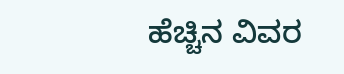ಹೆಚ್ಚಿನ ವಿವರ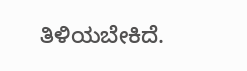ತಿಳಿಯಬೇಕಿದೆ.